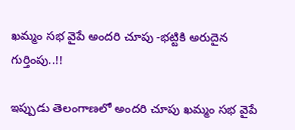ఖమ్మం సభ వైపే అందరి చూపు -భట్టికి అరుదైన గుర్తింపు..!!

ఇప్పుడు తెలంగాణలో అందరి చూపు ఖమ్మం సభ వైపే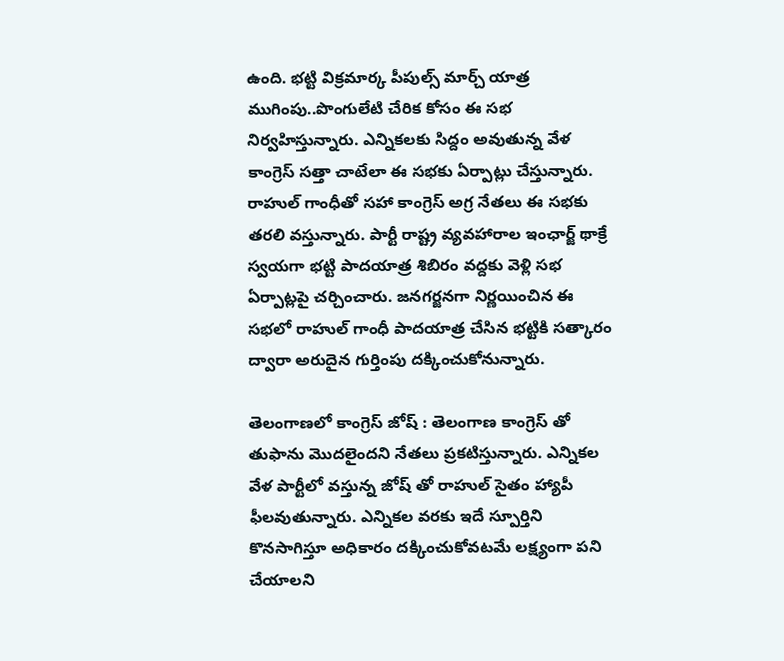ఉంది. భట్టి విక్రమార్క పీపుల్స్ మార్చ్ యాత్ర ముగింపు..పొంగులేటి చేరిక కోసం ఈ సభ నిర్వహిస్తున్నారు. ఎన్నికలకు సిద్దం అవుతున్న వేళ కాంగ్రెస్ సత్తా చాటేలా ఈ సభకు ఏర్పాట్లు చేస్తున్నారు. రాహుల్ గాంధీతో సహా కాంగ్రెస్ అగ్ర నేతలు ఈ సభకు తరలి వస్తున్నారు. పార్టీ రాష్ట్ర వ్యవహారాల ఇంఛార్జ్ థాక్రే స్వయగా భట్టి పాదయాత్ర శిబిరం వద్దకు వెళ్లి సభ ఏర్పాట్లపై చర్చించారు. జనగర్జనగా నిర్ణయించిన ఈ సభలో రాహుల్ గాంధీ పాదయాత్ర చేసిన భట్టికి సత్కారం ద్వారా అరుదైన గుర్తింపు దక్కించుకోనున్నారు.

తెలంగాణలో కాంగ్రెస్ జోష్ : తెలంగాణ కాంగ్రెస్ తో తుఫాను మొదలైందని నేతలు ప్రకటిస్తున్నారు. ఎన్నికల వేళ పార్టీలో వస్తున్న జోష్ తో రాహుల్ సైతం హ్యాపీ ఫీలవుతున్నారు. ఎన్నికల వరకు ఇదే స్పూర్తిని కొనసాగిస్తూ అధికారం దక్కించుకోవటమే లక్ష్యంగా పని చేయాలని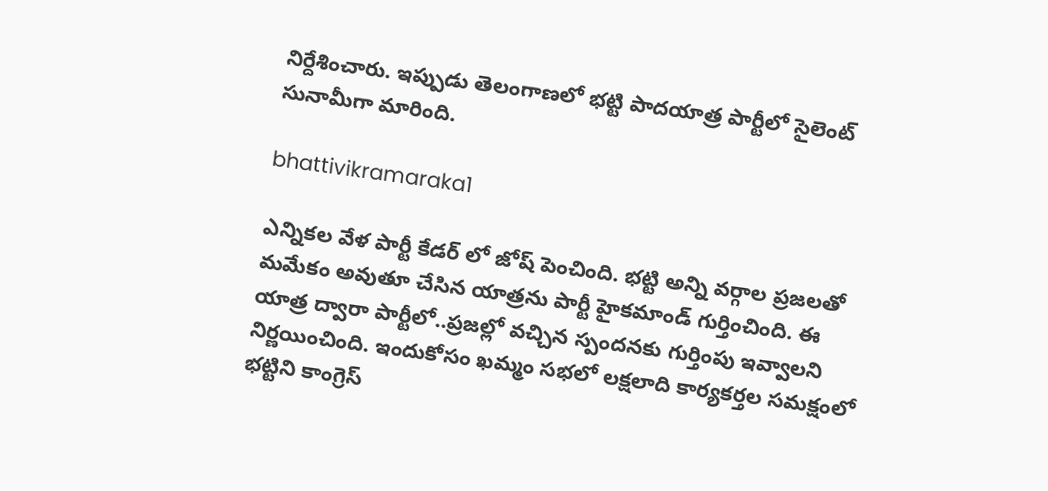నిర్దేశించారు. ఇప్పుడు తెలంగాణలో భట్టి పాదయాత్ర పార్టీలో సైలెంట్ సునామీగా మారింది.

bhattivikramaraka1

ఎన్నికల వేళ పార్టీ కేడర్ లో జోష్ పెంచింది. భట్టి అన్ని వర్గాల ప్రజలతో మమేకం అవుతూ చేసిన యాత్రను పార్టీ హైకమాండ్ గుర్తించింది. ఈ యాత్ర ద్వారా పార్టీలో..ప్రజల్లో వచ్చిన స్పందనకు గుర్తింపు ఇవ్వాలని నిర్ణయించింది. ఇందుకోసం ఖమ్మం సభలో లక్షలాది కార్యకర్తల సమక్షంలో భట్టిని కాంగ్రెస్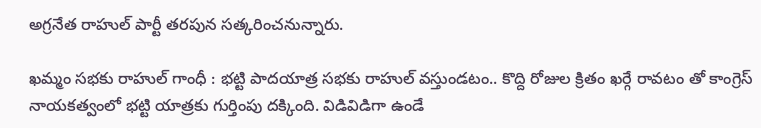అగ్రనేత రాహుల్ పార్టీ తరపున సత్కరించనున్నారు.

ఖమ్మం సభకు రాహుల్ గాంధీ : భట్టి పాదయాత్ర సభకు రాహుల్ వస్తుండటం.. కొద్ది రోజుల క్రితం ఖర్గే రావటం తో కాంగ్రెస్ నాయకత్వంలో భట్టి యాత్రకు గుర్తింపు దక్కింది. విడివిడిగా ఉండే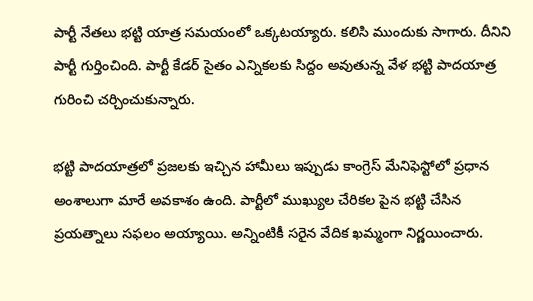పార్టీ నేతలు భట్టి యాత్ర సమయంలో ఒక్కటయ్యారు. కలిసి ముందుకు సాగారు. దీనిని పార్టీ గుర్తించింది. పార్టీ కేడర్ సైతం ఎన్నికలకు సిద్దం అవుతున్న వేళ భట్టి పాదయాత్ర గురించి చర్చించుకున్నారు.

భట్టి పాదయాత్రలో ప్రజలకు ఇచ్చిన హామీలు ఇప్పుడు కాంగ్రెస్ మేనిఫెస్టోలో ప్రధాన అంశాలుగా మారే అవకాశం ఉంది. పార్టీలో ముఖ్యుల చేరికల పైన భట్టి చేసిన ప్రయత్నాలు సఫలం అయ్యాయి. అన్నింటికీ సరైన వేదిక ఖమ్మంగా నిర్ణయించారు.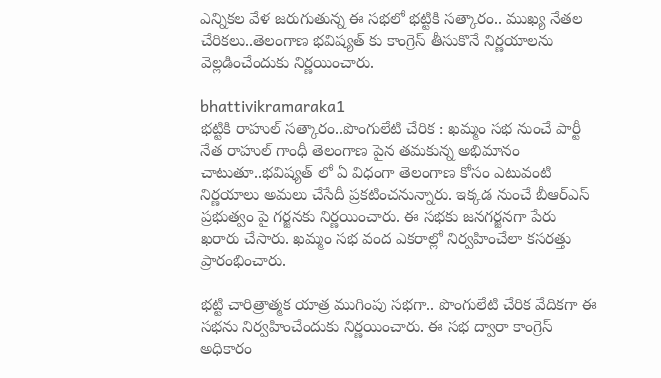ఎన్నికల వేళ జరుగుతున్న ఈ సభలో భట్టికి సత్కారం.. ముఖ్య నేతల చేరికలు..తెలంగాణ భవిష్యత్ కు కాంగ్రెస్ తీసుకొనే నిర్ణయాలను వెల్లడించేందుకు నిర్ణయించారు.

bhattivikramaraka1
భట్టికి రాహుల్ సత్కారం..పొంగులేటి చేరిక : ఖమ్మం సభ నుంచే పార్టీ నేత రాహుల్ గాంధీ తెలంగాణ పైన తమకున్న అభిమానం చాటుతూ..భవిష్యత్ లో ఏ విధంగా తెలంగాణ కోసం ఎటువంటి నిర్ణయాలు అమలు చేసేదీ ప్రకటించనున్నారు. ఇక్కడ నుంచే బీఆర్ఎస్ ప్రభుత్వం పై గర్జనకు నిర్ణయించారు. ఈ సభకు జనగర్జనగా పేరు ఖరారు చేసారు. ఖమ్మం సభ వంద ఎకరాల్లో నిర్వహించేలా కసరత్తు ప్రారంభించారు.

భట్టి చారిత్రాత్మక యాత్ర ముగింపు సభగా.. పొంగులేటి చేరిక వేదికగా ఈ సభను నిర్వహించేందుకు నిర్ణయించారు. ఈ సభ ద్వారా కాంగ్రెస్ అధికారం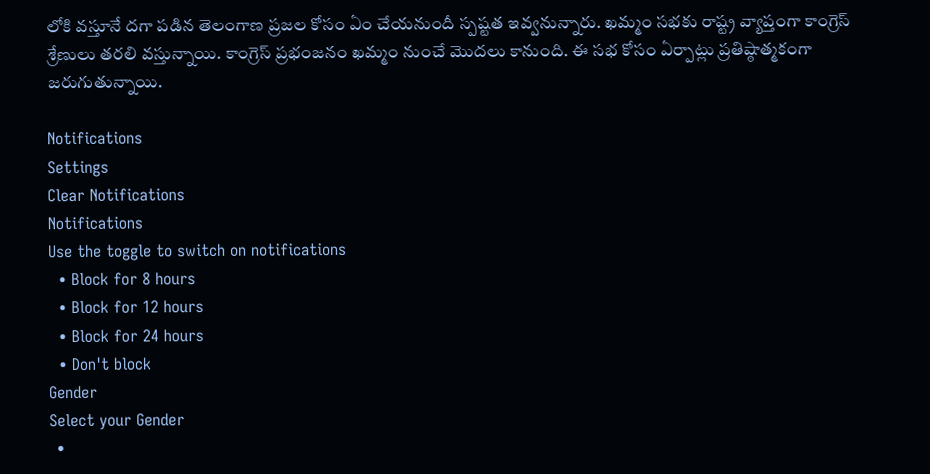లోకి వస్తూనే దగా పడిన తెలంగాణ ప్రజల కోసం ఏం చేయనుందీ స్పష్టత ఇవ్వనున్నారు. ఖమ్మం సభకు రాష్ట్ర వ్యాప్తంగా కాంగ్రెస్ శ్రేణులు తరలి వస్తున్నాయి. కాంగ్రెస్ ప్రభంజనం ఖమ్మం నుంచే మొదలు కానుంది. ఈ సభ కోసం ఏర్పాట్లు ప్రతిష్ఠాత్మకంగా జరుగుతున్నాయి.

Notifications
Settings
Clear Notifications
Notifications
Use the toggle to switch on notifications
  • Block for 8 hours
  • Block for 12 hours
  • Block for 24 hours
  • Don't block
Gender
Select your Gender
  •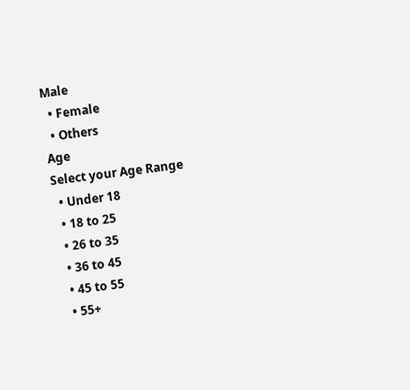Male
  • Female
  • Others
Age
Select your Age Range
  • Under 18
  • 18 to 25
  • 26 to 35
  • 36 to 45
  • 45 to 55
  • 55+